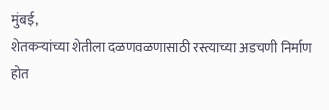मुंबई,
शेतकऱ्यांच्या शेतीला दळणवळणासाठी रस्त्याच्या अडचणी निर्माण होत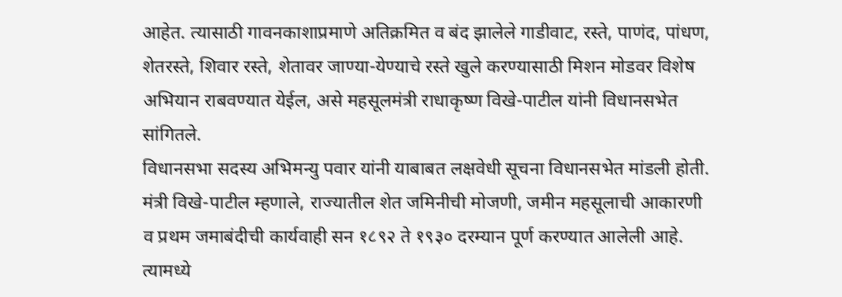आहेत. त्यासाठी गावनकाशाप्रमाणे अतिक्रमित व बंद झालेले गाडीवाट, रस्ते, पाणंद, पांधण, शेतरस्ते, शिवार रस्ते, शेतावर जाण्या-येण्याचे रस्ते खुले करण्यासाठी मिशन मोडवर विशेष अभियान राबवण्यात येईल, असे महसूलमंत्री राधाकृष्ण विखे-पाटील यांनी विधानसभेत सांगितले.
विधानसभा सदस्य अभिमन्यु पवार यांनी याबाबत लक्षवेधी सूचना विधानसभेत मांडली होती. मंत्री विखे-पाटील म्हणाले, राज्यातील शेत जमिनीची मोजणी, जमीन महसूलाची आकारणी व प्रथम जमाबंदीची कार्यवाही सन १८९२ ते १९३० दरम्यान पूर्ण करण्यात आलेली आहे. त्यामध्ये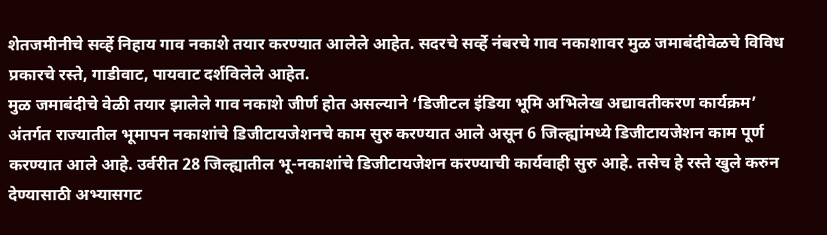शेतजमीनीचे सर्व्हे निहाय गाव नकाशे तयार करण्यात आलेले आहेत. सदरचे सर्व्हे नंबरचे गाव नकाशावर मुळ जमाबंदीवेळचे विविध प्रकारचे रस्ते, गाडीवाट, पायवाट दर्शविलेले आहेत.
मुळ जमाबंदीचे वेळी तयार झालेले गाव नकाशे जीर्ण होत असल्याने ‘डिजीटल इंडिया भूमि अभिलेख अद्यावतीकरण कार्यक्रम’ अंतर्गत राज्यातील भूमापन नकाशांचे डिजीटायजेशनचे काम सुरु करण्यात आले असून 6 जिल्ह्यांमध्ये डिजीटायजेशन काम पूर्ण करण्यात आले आहे. उर्वरीत 28 जिल्ह्यातील भू-नकाशांचे डिजीटायजेशन करण्याची कार्यवाही सुरु आहे. तसेच हे रस्ते खुले करुन देण्यासाठी अभ्यासगट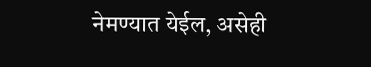नेमण्यात येईल, असेही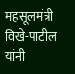महसूलमंत्री विखे-पाटील यांनी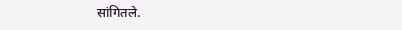सांगितले.